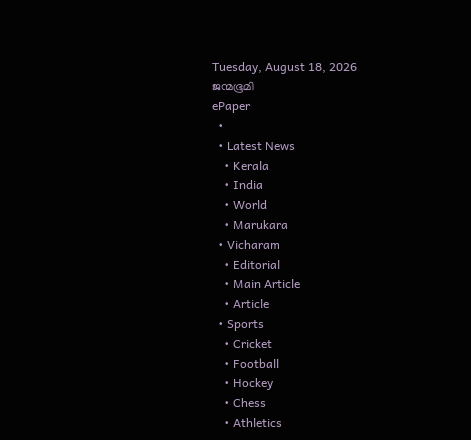Tuesday, August 18, 2026
ജന്മഭൂമി
ePaper
  •
  • Latest News
    • Kerala
    • India
    • World
    • Marukara
  • Vicharam
    • Editorial
    • Main Article
    • Article
  • Sports
    • Cricket
    • Football
    • Hockey
    • Chess
    • Athletics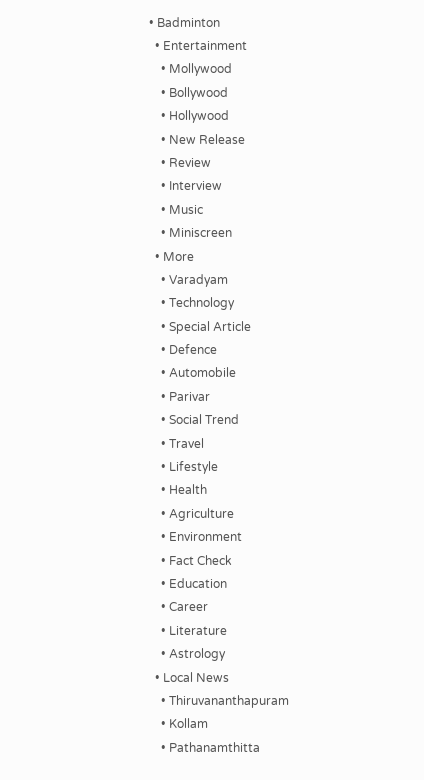• Badminton
  • Entertainment
    • Mollywood
    • Bollywood
    • Hollywood
    • New Release
    • Review
    • Interview
    • Music
    • Miniscreen
  • More
    • Varadyam
    • Technology
    • Special Article
    • Defence
    • Automobile
    • Parivar
    • Social Trend
    • Travel
    • Lifestyle
    • Health
    • Agriculture
    • Environment
    • Fact Check
    • Education
    • Career
    • Literature
    • Astrology
  • Local News
    • Thiruvananthapuram
    • Kollam
    • Pathanamthitta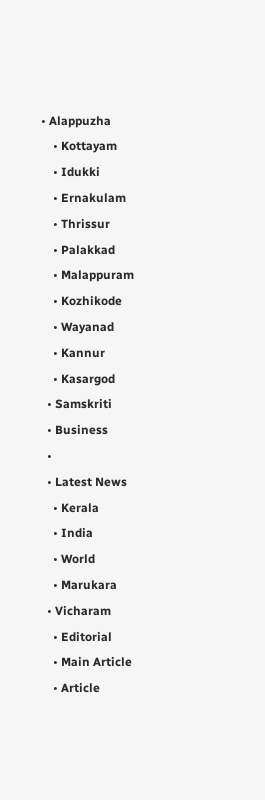• Alappuzha
    • Kottayam
    • Idukki
    • Ernakulam
    • Thrissur
    • Palakkad
    • Malappuram
    • Kozhikode
    • Wayanad
    • Kannur
    • Kasargod
  • Samskriti
  • Business
  •
  • Latest News
    • Kerala
    • India
    • World
    • Marukara
  • Vicharam
    • Editorial
    • Main Article
    • Article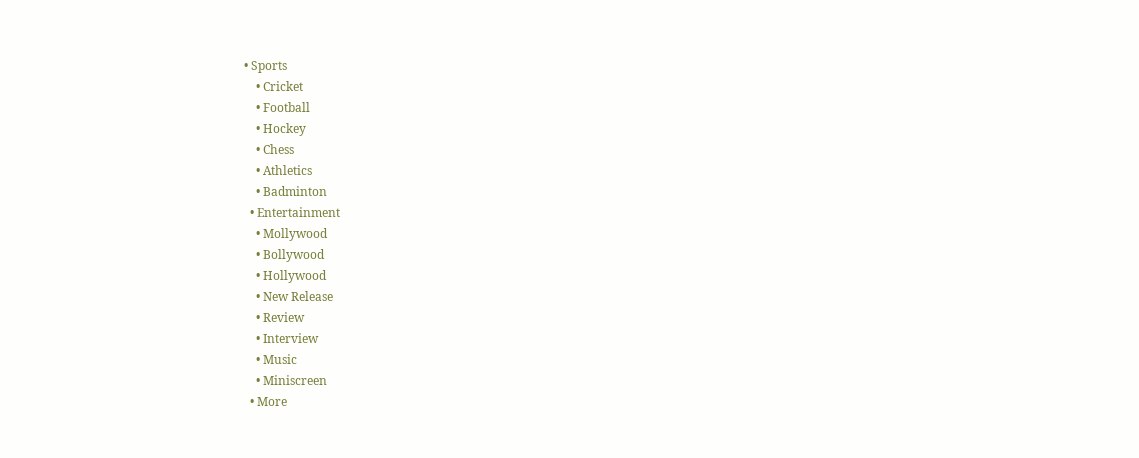• Sports
    • Cricket
    • Football
    • Hockey
    • Chess
    • Athletics
    • Badminton
  • Entertainment
    • Mollywood
    • Bollywood
    • Hollywood
    • New Release
    • Review
    • Interview
    • Music
    • Miniscreen
  • More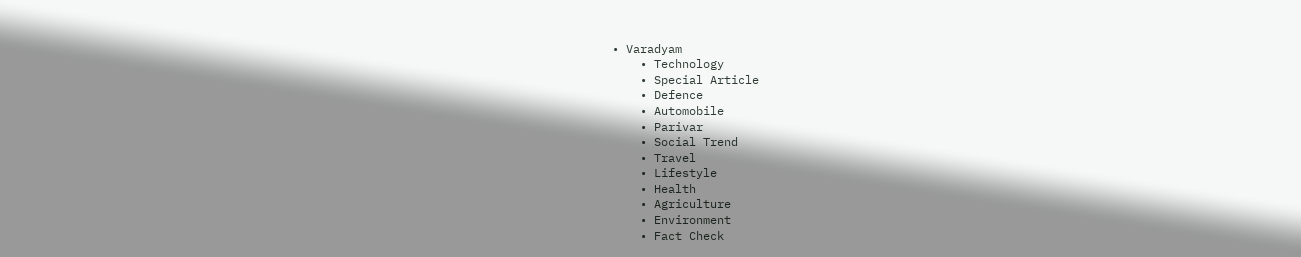• Varadyam
    • Technology
    • Special Article
    • Defence
    • Automobile
    • Parivar
    • Social Trend
    • Travel
    • Lifestyle
    • Health
    • Agriculture
    • Environment
    • Fact Check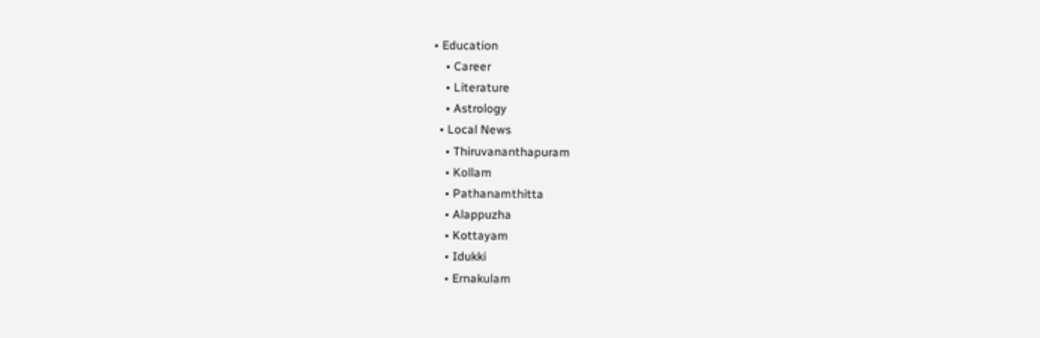• Education
    • Career
    • Literature
    • Astrology
  • Local News
    • Thiruvananthapuram
    • Kollam
    • Pathanamthitta
    • Alappuzha
    • Kottayam
    • Idukki
    • Ernakulam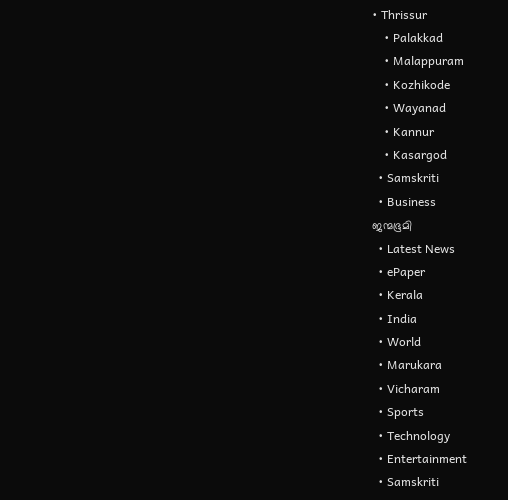• Thrissur
    • Palakkad
    • Malappuram
    • Kozhikode
    • Wayanad
    • Kannur
    • Kasargod
  • Samskriti
  • Business
ജന്മഭൂമി
  • Latest News
  • ePaper
  • Kerala
  • India
  • World
  • Marukara
  • Vicharam
  • Sports
  • Technology
  • Entertainment
  • Samskriti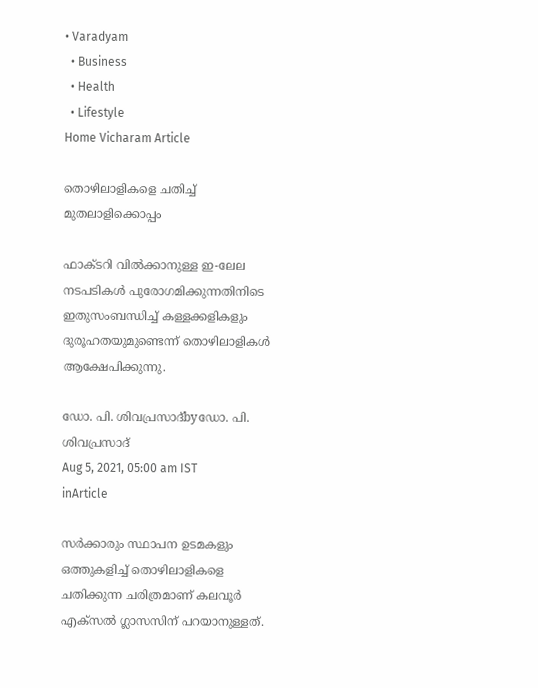• Varadyam
  • Business
  • Health
  • Lifestyle
Home Vicharam Article

തൊഴിലാളികളെ ചതിച്ച് മുതലാളിക്കൊപ്പം

ഫാക്ടറി വില്‍ക്കാനുള്ള ഇ-ലേല നടപടികള്‍ പുരോഗമിക്കുന്നതിനിടെ ഇതുസംബന്ധിച്ച് കള്ളക്കളികളും ദുരൂഹതയുമുണ്ടെന്ന് തൊഴിലാളികള്‍ ആക്ഷേപിക്കുന്നു.

ഡോ. പി. ശിവപ്രസാദ്byഡോ. പി. ശിവപ്രസാദ്
Aug 5, 2021, 05:00 am IST
inArticle

സര്‍ക്കാരും സ്ഥാപന ഉടമകളും ഒത്തുകളിച്ച് തൊഴിലാളികളെ ചതിക്കുന്ന ചരിത്രമാണ് കലവൂര്‍ എക്സല്‍ ഗ്ലാസസിന് പറയാനുള്ളത്.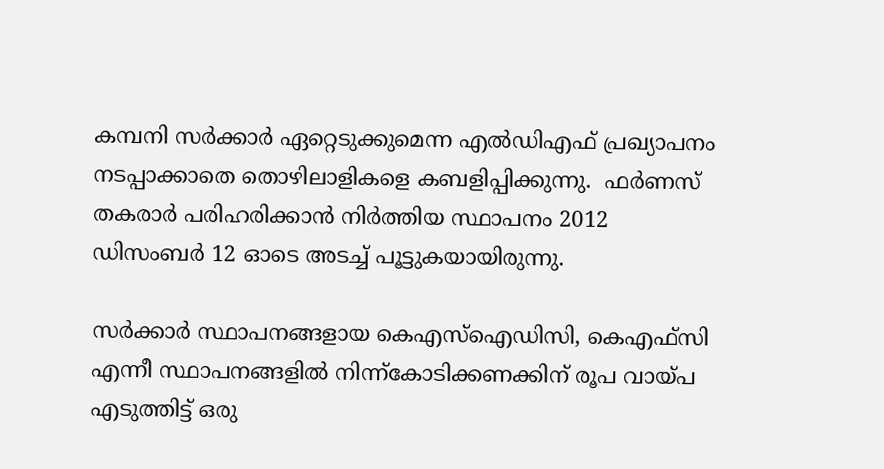കമ്പനി സര്‍ക്കാര്‍ ഏറ്റെടുക്കുമെന്ന എല്‍ഡിഎഫ് പ്രഖ്യാപനം നടപ്പാക്കാതെ തൊഴിലാളികളെ കബളിപ്പിക്കുന്നു.  ഫര്‍ണസ് തകരാര്‍ പരിഹരിക്കാന്‍ നിര്‍ത്തിയ സ്ഥാപനം 2012 ഡിസംബര്‍ 12 ഓടെ അടച്ച് പൂട്ടുകയായിരുന്നു.

സര്‍ക്കാര്‍ സ്ഥാപനങ്ങളായ കെഎസ്ഐഡിസി, കെഎഫ്സി എന്നീ സ്ഥാപനങ്ങളില്‍ നിന്ന്കോടിക്കണക്കിന് രൂപ വായ്‌പ എടുത്തിട്ട് ഒരു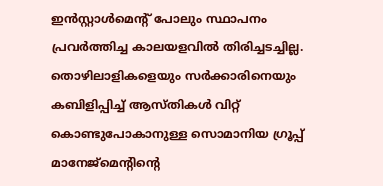ഇന്‍സ്റ്റാള്‍മെന്റ് പോലും സ്ഥാപനം പ്രവര്‍ത്തിച്ച കാലയളവില്‍ തിരിച്ചടച്ചില്ല.  തൊഴിലാളികളെയും സര്‍ക്കാരിനെയും കബിളിപ്പിച്ച് ആസ്തികള്‍ വിറ്റ് കൊണ്ടുപോകാനുള്ള സൊമാനിയ ഗ്രൂപ്പ് മാനേജ്മെന്റിന്റെ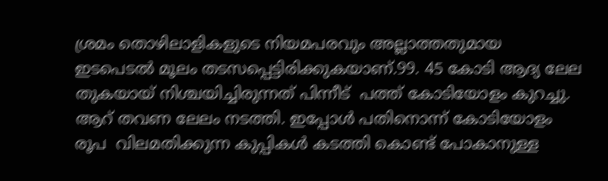ശ്രമം തൊഴിലാളികളുടെ നിയമപരവും അല്ലാത്തതുമായ ഇടപെടല്‍ മൂലം തടസപ്പെട്ടിരിക്കുകയാണ്.99. 45 കോടി ആദ്യ ലേല തുകയായ് നിശ്ചയിച്ചിരുന്നത് പിന്നീട്  പത്ത് കോടിയോളം കുറച്ചു. ആറ് തവണ ലേലം നടത്തി. ഇപ്പോള്‍ പതിനൊന്ന് കോടിയോളം രൂപ  വിലമതിക്കുന്ന കുപ്പികള്‍ കടത്തി കൊണ്ട് പോകാനുള്ള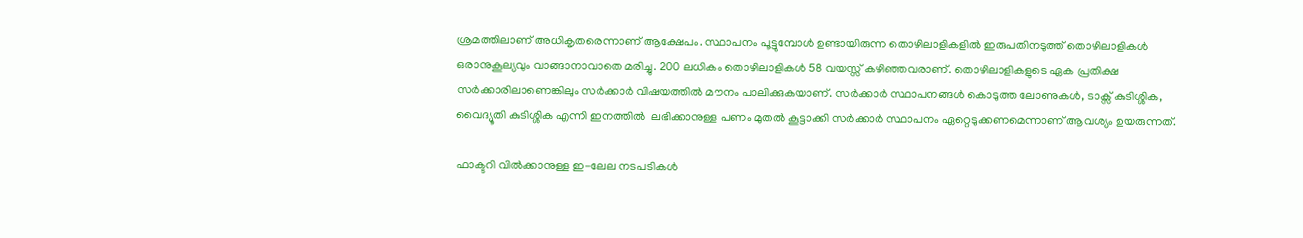ശ്രമത്തിലാണ് അധികൃതരെന്നാണ് ആക്ഷേപം. സ്ഥാപനം പൂട്ടുമ്പോള്‍ ഉണ്ടായിരുന്ന തൊഴിലാളികളില്‍ ഇരുപതിനടുത്ത് തൊഴിലാളികള്‍ ഒരാനുകൂല്യവും വാങ്ങാനാവാതെ മരിച്ചു. 200 ലധികം തൊഴിലാളികള്‍ 58 വയസ്സ് കഴിഞ്ഞവരാണ്. തൊഴിലാളികളുടെ ഏക പ്രതിക്ഷ സര്‍ക്കാരിലാണെങ്കിലും സര്‍ക്കാര്‍ വിഷയത്തില്‍ മൗനം പാലിക്കുകയാണ്. സര്‍ക്കാര്‍ സ്ഥാപനങ്ങള്‍ കൊടുത്ത ലോണുകള്‍, ടാക്സ് കുടിശ്ശിക, വൈദ്യൂതി കുടിശ്ശിക എന്നി ഇനത്തില്‍  ലഭിക്കാനുള്ള പണം മുതല്‍ കൂട്ടാക്കി സര്‍ക്കാര്‍ സ്ഥാപനം ഏറ്റെടുക്കണമെന്നാണ് ആവശ്യം ഉയരുന്നത്.

ഫാക്ടറി വില്‍ക്കാനുള്ള ഇ-ലേല നടപടികള്‍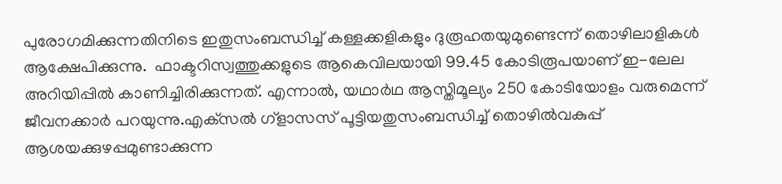പുരോഗമിക്കുന്നതിനിടെ ഇതുസംബന്ധിച്ച് കള്ളക്കളികളും ദുരൂഹതയുമുണ്ടെന്ന് തൊഴിലാളികള്‍ ആക്ഷേപിക്കുന്നു.  ഫാക്ടറിസ്വത്തുക്കളുടെ ആകെവിലയായി 99.45 കോടിരൂപയാണ് ഇ-ലേല അറിയിപ്പില്‍ കാണിച്ചിരിക്കുന്നത്. എന്നാല്‍, യഥാര്‍ഥ ആസ്തിമൂല്യം 250 കോടിയോളം വരുമെന്ന് ജീവനക്കാര്‍ പറയുന്നു.എക്‌സല്‍ ഗ്ളാസസ് പൂട്ടിയതുസംബന്ധിച്ച് തൊഴില്‍വകുപ്പ് ആശയക്കുഴപ്പമുണ്ടാക്കുന്ന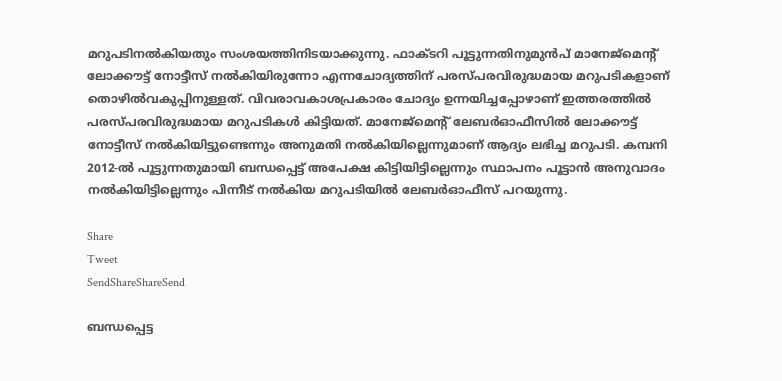മറുപടിനല്‍കിയതും സംശയത്തിനിടയാക്കുന്നു. ഫാക്ടറി പൂട്ടുന്നതിനുമുന്‍പ് മാനേജ്‌മെന്റ് ലോക്കൗട്ട് നോട്ടീസ് നല്‍കിയിരുന്നോ എന്നചോദ്യത്തിന് പരസ്പരവിരുദ്ധമായ മറുപടികളാണ് തൊഴില്‍വകുപ്പിനുള്ളത്. വിവരാവകാശപ്രകാരം ചോദ്യം ഉന്നയിച്ചപ്പോഴാണ് ഇത്തരത്തില്‍ പരസ്പരവിരുദ്ധമായ മറുപടികള്‍ കിട്ടിയത്. മാനേജ്‌മെന്റ് ലേബര്‍ഓഫീസില്‍ ലോക്കൗട്ട് നോട്ടീസ് നല്‍കിയിട്ടുണ്ടെന്നും അനുമതി നല്‍കിയില്ലെന്നുമാണ് ആദ്യം ലഭിച്ച മറുപടി. കമ്പനി 2012-ല്‍ പൂട്ടുന്നതുമായി ബന്ധപ്പെട്ട് അപേക്ഷ കിട്ടിയിട്ടില്ലെന്നും സ്ഥാപനം പൂട്ടാന്‍ അനുവാദം നല്‍കിയിട്ടില്ലെന്നും പിന്നീട് നല്‍കിയ മറുപടിയില്‍ ലേബര്‍ഓഫീസ് പറയുന്നു.

Share
Tweet
SendShareShareSend

ബന്ധപ്പെട്ട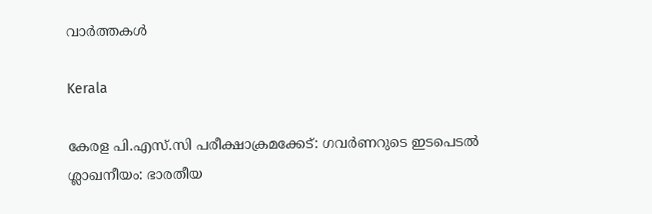വാര്‍ത്തകള്‍

Kerala

കേരള പി.എസ്.സി പരീക്ഷാക്രമക്കേട്: ഗവര്‍ണറുടെ ഇടപെടല്‍ ശ്ലാഖനീയം: ഭാരതീയ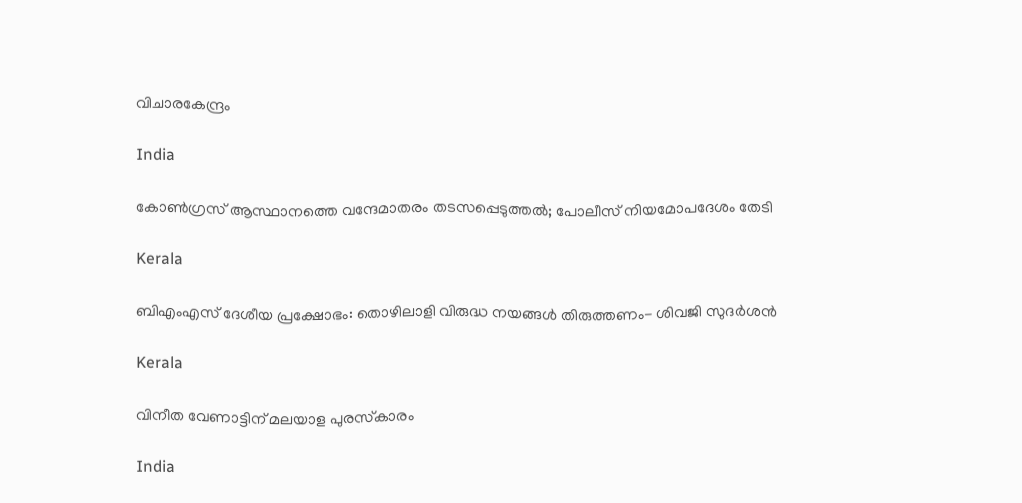വിചാരകേന്ദ്രം

India

കോണ്‍ഗ്രസ് ആസ്ഥാനത്തെ വന്ദേമാതരം തടസപ്പെടുത്തല്‍; പോലീസ് നിയമോപദേശം തേടി

Kerala

ബിഎംഎസ് ദേശീയ പ്രക്ഷോഭം: തൊഴിലാളി വിരുദ്ധ നയങ്ങള്‍ തിരുത്തണം- ശിവജി സുദര്‍ശന്‍

Kerala

വിനീത വേണാട്ടിന് മലയാള പുരസ്‌കാരം

India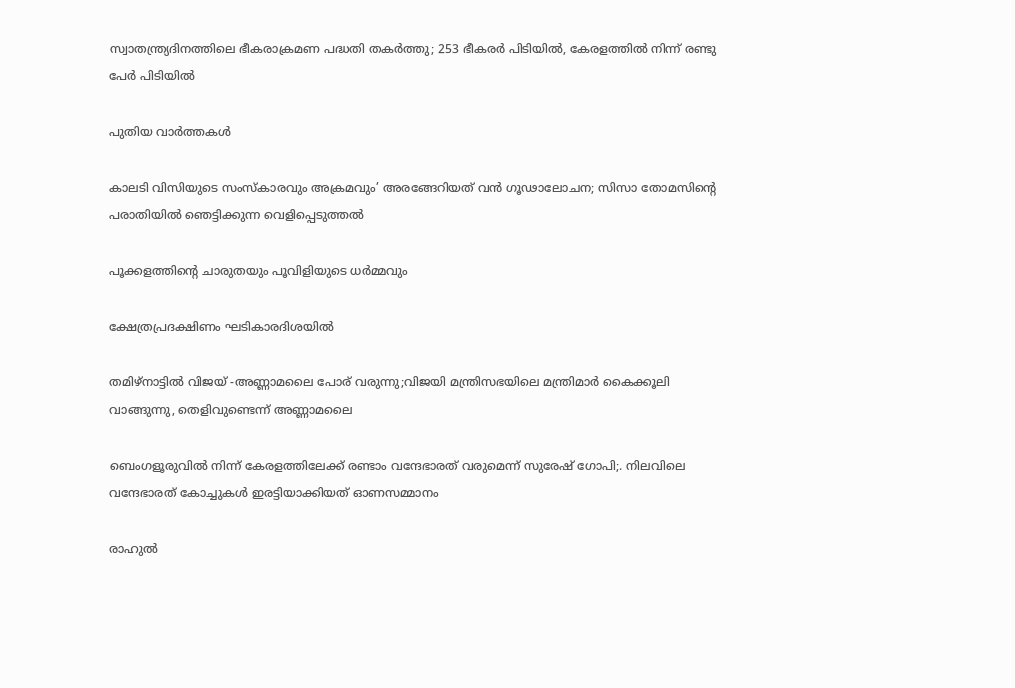സ്വാതന്ത്ര്യദിനത്തിലെ ഭീകരാക്രമണ പദ്ധതി തകര്‍ത്തു; 253 ഭീകരര്‍ പിടിയില്‍, കേരളത്തില്‍ നിന്ന് രണ്ടു പേര്‍ പിടിയില്‍

പുതിയ വാര്‍ത്തകള്‍

കാലടി വിസിയുടെ സംസ്‌കാരവും അക്രമവും’ അരങ്ങേറിയത് വന്‍ ഗൂഢാലോചന; സിസാ തോമസിന്റെ പരാതിയില്‍ ഞെട്ടിക്കുന്ന വെളിപ്പെടുത്തല്‍

പൂക്കളത്തിന്റെ ചാരുതയും പൂവിളിയുടെ ധര്‍മ്മവും

ക്ഷേത്രപ്രദക്ഷിണം ഘടികാരദിശയില്‍

തമിഴ്നാട്ടില്‍ വിജയ് -അണ്ണാമലൈ പോര് വരുന്നു;വിജയി മന്ത്രിസഭയിലെ മന്ത്രിമാര്‍ കൈക്കൂലി വാങ്ങുന്നു, തെളിവുണ്ടെന്ന് അണ്ണാമലൈ

ബെംഗളൂരുവില്‍ നിന്ന് കേരളത്തിലേക്ക് രണ്ടാം വന്ദേഭാരത് വരുമെന്ന് സുരേഷ് ഗോപി;. നിലവിലെ വന്ദേഭാരത് കോച്ചുകള്‍ ഇരട്ടിയാക്കിയത് ഓണസമ്മാനം

രാഹുല്‍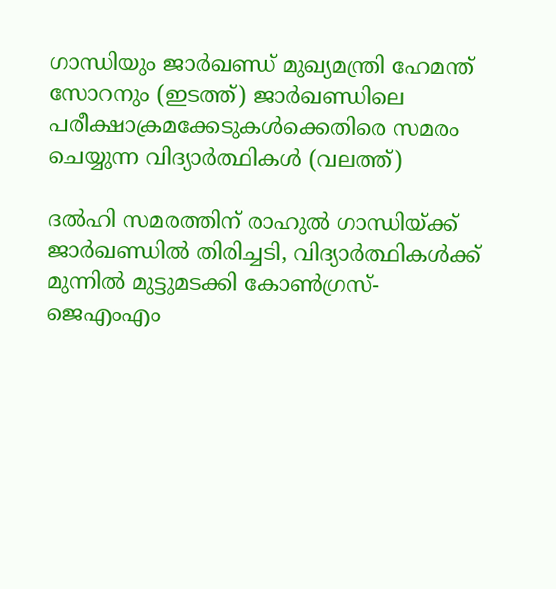ഗാന്ധിയും ജാര്‍ഖണ്ഡ് മുഖ്യമന്ത്രി ഹേമന്ത് സോറനും (ഇടത്ത്) ജാര്‍ഖണ്ഡിലെ പരീക്ഷാക്രമക്കേടുകള്‍ക്കെതിരെ സമരം ചെയ്യുന്ന വിദ്യാര്‍ത്ഥികള്‍ (വലത്ത്)

ദല്‍ഹി സമരത്തിന് രാഹുല്‍ ഗാന്ധിയ്‌ക്ക് ജാര്‍ഖണ്ഡില്‍ തിരിച്ചടി, വിദ്യാര്‍ത്ഥികള്‍ക്ക് മുന്നില്‍ മുട്ടുമടക്കി കോണ്‍ഗ്രസ്-ജെഎംഎം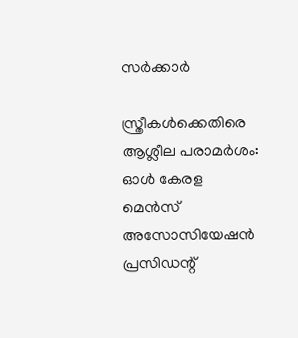സര്‍ക്കാര്‍

സ്ത്രീകള്‍ക്കെതിരെ ആശ്ലീല പരാമര്‍ശം: ഓള്‍ കേരള മെന്‍സ് അസോസിയേഷന്‍ പ്രസിഡന്റ്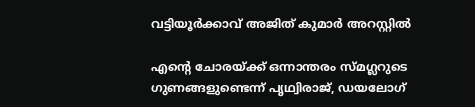വട്ടിയൂര്‍ക്കാവ് അജിത് കുമാര്‍ അറസ്റ്റില്‍

എന്റെ ചോരയ്‌ക്ക് ഒന്നാന്തരം സ്മഗ്ലറുടെ ഗുണങ്ങളുണ്ടെന്ന് പൃഥ്വിരാജ്, ഡയലോഗ്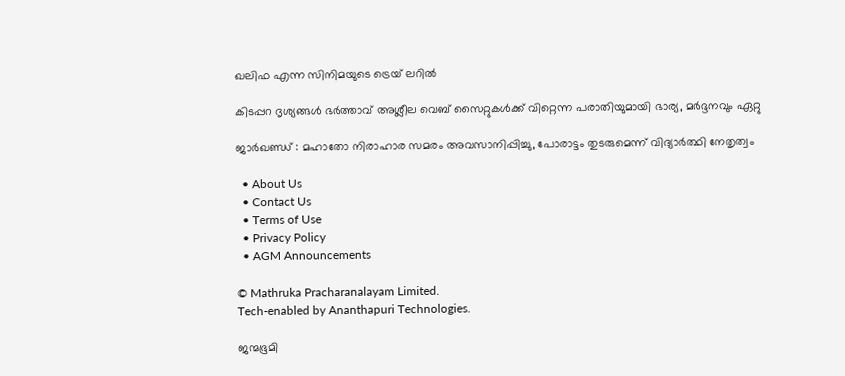ഖലിഫ എന്ന സിനിമയുടെ ട്രെയ് ലറില്‍

കിടപ്പറ ദൃശ്യങ്ങള്‍ ഭര്‍ത്താവ് അശ്ലീല വെബ് സൈറ്റുകള്‍ക്ക് വിറ്റെന്ന പരാതിയുമായി ഭാര്യ, മര്‍ദ്ദനവും ഏറ്റു

ജാര്‍ഖണ്ഡ് : മഹാതോ നിരാഹാര സമരം അവസാനിപ്പിച്ചു, പോരാട്ടം തുടരുമെന്ന് വിദ്യാര്‍ത്ഥി നേതൃത്വം

  • About Us
  • Contact Us
  • Terms of Use
  • Privacy Policy
  • AGM Announcements

© Mathruka Pracharanalayam Limited.
Tech-enabled by Ananthapuri Technologies.

ജന്മഭൂമി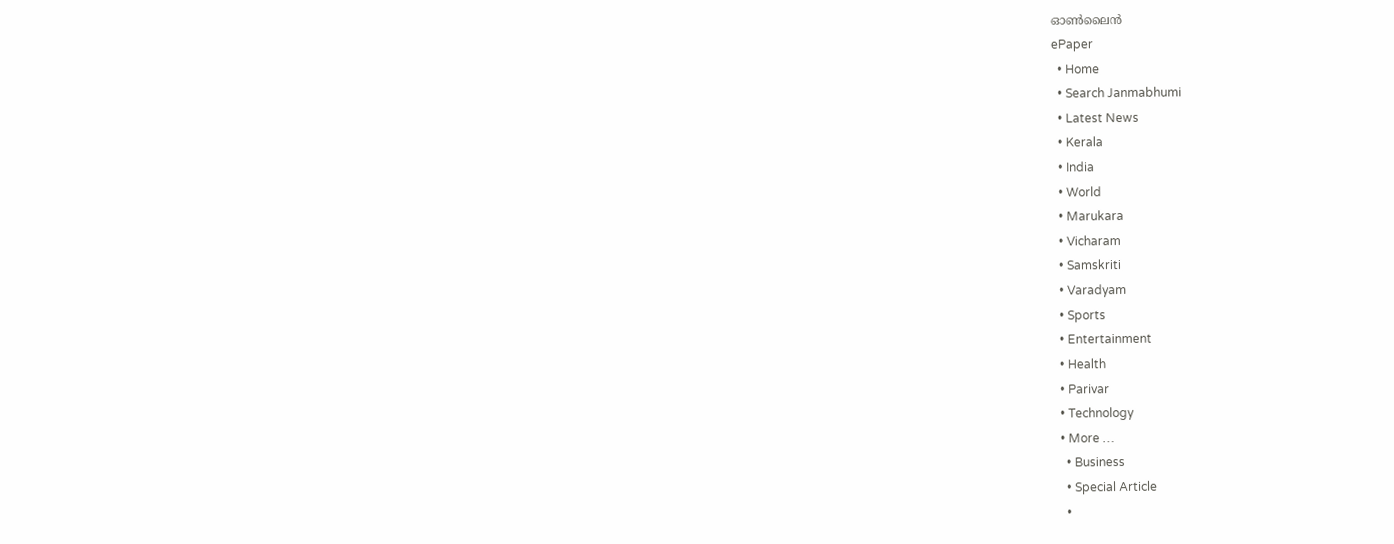ഓണ്‍ലൈന്‍
ePaper
  • Home
  • Search Janmabhumi
  • Latest News
  • Kerala
  • India
  • World
  • Marukara
  • Vicharam
  • Samskriti
  • Varadyam
  • Sports
  • Entertainment
  • Health
  • Parivar
  • Technology
  • More …
    • Business
    • Special Article
    •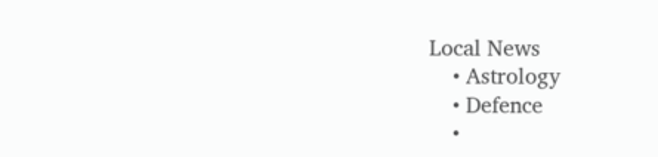Local News
    • Astrology
    • Defence
    •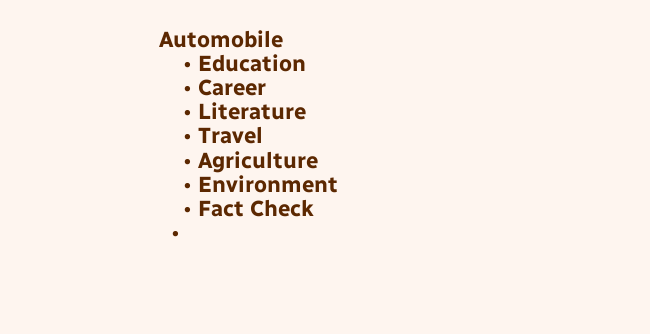Automobile
    • Education
    • Career
    • Literature
    • Travel
    • Agriculture
    • Environment
    • Fact Check
  •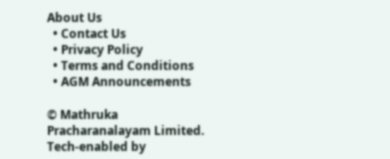About Us
  • Contact Us
  • Privacy Policy
  • Terms and Conditions
  • AGM Announcements

© Mathruka Pracharanalayam Limited.
Tech-enabled by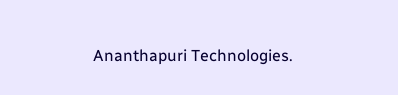Ananthapuri Technologies.